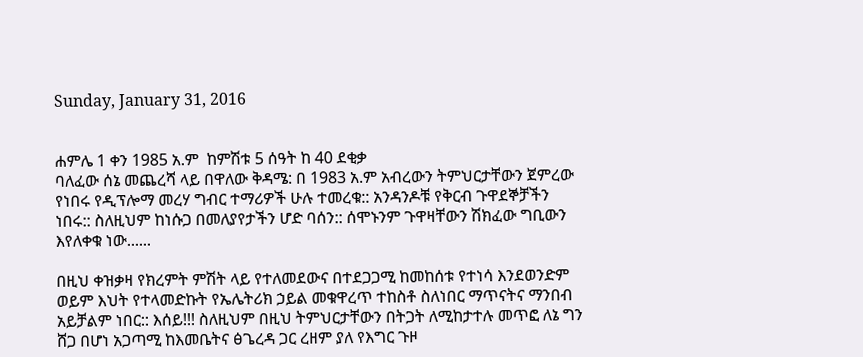Sunday, January 31, 2016


ሐምሌ 1 ቀን 1985 አ.ም  ከምሽቱ 5 ሰዓት ከ 40 ደቂቃ
ባለፈው ሰኔ መጨረሻ ላይ በዋለው ቅዳሜ: በ 1983 አ.ም አብረውን ትምህርታቸውን ጀምረው የነበሩ የዲፕሎማ መረሃ ግብር ተማሪዎች ሁሉ ተመረቁ:: አንዳንዶቹ የቅርብ ጉዋደኞቻችን ነበሩ:: ስለዚህም ከነሱጋ በመለያየታችን ሆድ ባሰን:: ሰሞኑንም ጉዋዛቸውን ሽክፈው ግቢውን እየለቀቁ ነው......

በዚህ ቀዝቃዛ የክረምት ምሽት ላይ የተለመደውና በተደጋጋሚ ከመከሰቱ የተነሳ እንደወንድም ወይም እህት የተላመድኩት የኤሌትሪክ ኃይል መቁዋረጥ ተከስቶ ስለነበር ማጥናትና ማንበብ አይቻልም ነበር:: እሰይ!!! ስለዚህም በዚህ ትምህርታቸውን በትጋት ለሚከታተሉ መጥፎ ለኔ ግን ሸጋ በሆነ አጋጣሚ ከእመቤትና ፅጌረዳ ጋር ረዘም ያለ የእግር ጉዞ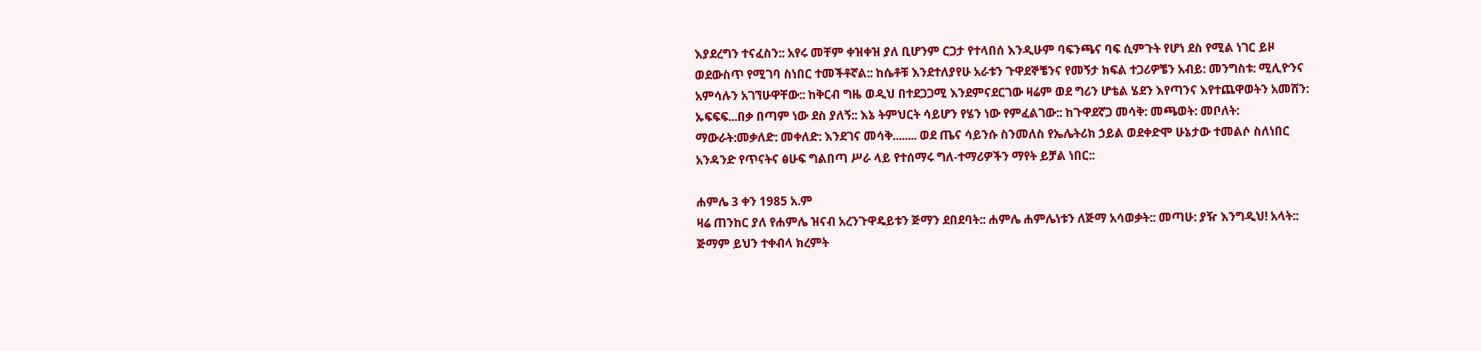እያደረግን ተናፈስን:: አየሩ መቸም ቀዝቀዝ ያለ ቢሆንም ርጋታ የተላበሰ እንዲሁም ባፍንጫና ባፍ ሲምጉት የሆነ ደስ የሚል ነገር ይዞ ወደውስጥ የሚገባ ስነበር ተመችቶኛል:: ከሴቶቹ እንደተለያየሁ አራቱን ጉዋደኞቼንና የመኝታ ክፍል ተጋሪዎቼን አብይ: መንግስቱ: ሚሊዮንና አምሳሉን አገኘሁዋቸው:: ከቅርብ ግዜ ወዲህ በተደጋጋሚ እንደምናደርገው ዛሬም ወደ ግሪን ሆቴል ሄደን እየጣንና እየተጨዋወትን አመሸን: ኡፍፍፍ...በቃ በጣም ነው ደስ ያለኝ:: እኔ ትምህርት ሳይሆን የሄን ነው የምፈልገው:: ከጉዋደኛጋ መሳቅ: መጫወት: መቦለት: ማውራት:መቃለድ: መቀለድ: እንደገና መሳቅ........ ወደ ጤና ሳይንሱ ስንመለስ የኤሌትሪክ ኃይል ወደቀድሞ ሁኔታው ተመልሶ ስለነበር አንዳንድ የጥናትና ፅሁፍ ግልበጣ ሥራ ላይ የተሰማሩ ግለ-ተማሪዎችን ማየት ይቻል ነበር::

ሐምሌ 3 ቀን 1985 አ.ም
ዛሬ ጠንከር ያለ የሐምሌ ዝናብ አረንጉዋዴይቱን ጅማን ደበደባት:: ሐምሌ ሐምሌነቱን ለጅማ አሳወቃት:: መጣሁ: ያዥ እንግዲህ! አላት:: ጅማም ይህን ተቀብላ ክረምት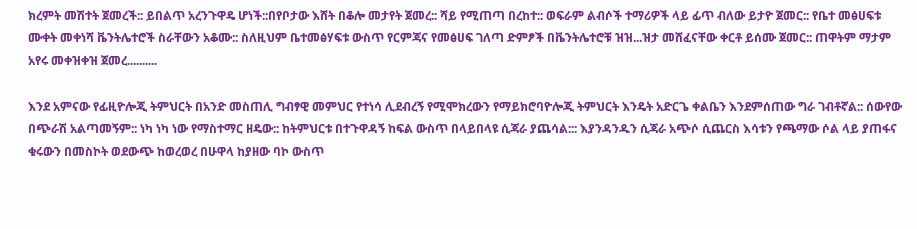ክረምት መሽተት ጀመረች:: ይበልጥ አረንጉዋዴ ሆነች::በየቦታው እሸት በቆሎ መታየት ጀመረ:: ሻይ የሚጠጣ በረከተ:: ወፍራም ልብሶች ተማሪዎች ላይ ፊጥ ብለው ይታዮ ጀመር:: የቤተ መፅሀፍቱ ሙቀት መቀነሻ ቬንትሌተሮች ስራቸውን አቆሙ:: ስለዚህም ቤተመፅሃፍቱ ውስጥ የርምጃና የመፅሀፍ ገለጣ ድምፆች በቬንትሌተሮቹ ዝዝ...ዝታ መሸፈናቸው ቀርቶ ይሰሙ ጀመር:: ጠዋትም ማታም አየሩ መቀዝቀዝ ጀመረ..........

እንደ አምናው የፊዚዮሎጂ ትምህርት በአንድ መስጠሊ ግብፃዊ መምህር የተነሳ ሊደብረኝ የሚሞክረውን የማይክሮባዮሎጂ ትምህርት እንዴት አድርጌ ቀልቤን እንደምሰጠው ግራ ገብቶኛል:: ሰውየው በጭራሽ አልጣመኝም:: ነካ ነካ ነው የማስተማር ዘዴው:: ከትምህርቱ በተጉዋዳኝ ከፍል ውስጥ በላይበላዩ ሲጃራ ያጨሳል::: እያንዳንዱን ሲጃራ አጭሶ ሲጨርስ እሳቱን የጫማው ሶል ላይ ያጠፋና ቁሩውን በመስኮት ወደውጭ ከወረወረ በሁዋላ ከያዘው ባኮ ውስጥ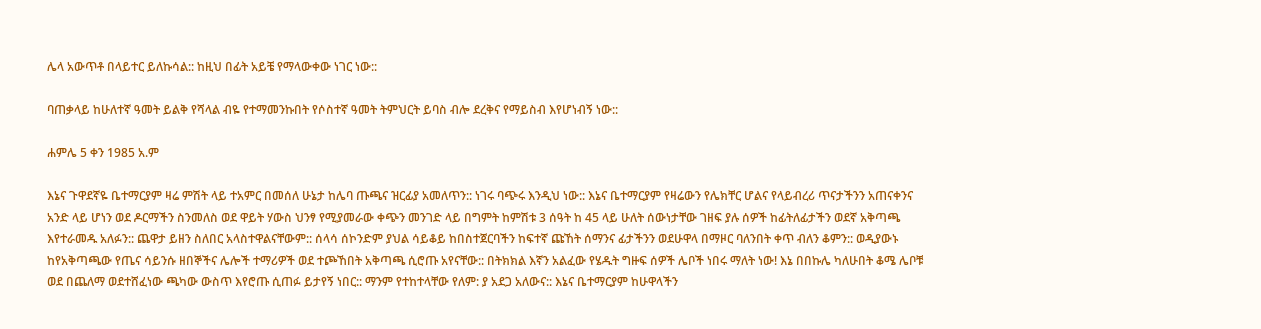ሌላ አውጥቶ በላይተር ይለኩሳል:: ከዚህ በፊት አይቼ የማላውቀው ነገር ነው::

ባጠቃላይ ከሁለተኛ ዓመት ይልቅ የሻላል ብዬ የተማመንኩበት የሶስተኛ ዓመት ትምህርት ይባስ ብሎ ደረቅና የማይስብ እየሆነብኝ ነው::

ሐምሌ 5 ቀን 1985 አ.ም

እኔና ጉዋደኛዬ ቤተማርያም ዛሬ ምሽት ላይ ተአምር በመሰለ ሁኔታ ከሌባ ጡጫና ዝርፊያ አመለጥን:: ነገሩ ባጭሩ እንዲህ ነው:: እኔና ቤተማርያም የዛሬውን የሌክቸር ሆልና የላይብረሪ ጥናታችንን አጠናቀንና አንድ ላይ ሆነን ወደ ዶርማችን ስንመለስ ወደ ዋይት ሃውስ ህንፃ የሚያመራው ቀጭን መንገድ ላይ በግምት ከምሽቱ 3 ሰዓት ከ 45 ላይ ሁለት ሰውነታቸው ገዘፍ ያሉ ሰዎች ከፊትለፊታችን ወደኛ አቅጣጫ እየተራመዱ አለፉን:: ጨዋታ ይዘን ስለበር አላስተዋልናቸውም:: ሰላሳ ሰኮንድም ያህል ሳይቆይ ከበስተጀርባችን ከፍተኛ ጩኸት ሰማንና ፊታችንን ወደሁዋላ በማዞር ባለንበት ቀጥ ብለን ቆምን:: ወዲያውኑ ከየአቅጣጫው የጤና ሳይንሱ ዘበኞችና ሌሎች ተማሪዎች ወደ ተጮኸበት አቅጣጫ ሲሮጡ አየናቸው:: በትክክል እኛን አልፈው የሄዱት ግዙፍ ሰዎች ሌቦች ነበሩ ማለት ነው! እኔ በበኩሌ ካለሁበት ቆሜ ሌቦቹ ወደ በጨለማ ወደተሸፈነው ጫካው ውስጥ እየሮጡ ሲጠፉ ይታየኝ ነበር:: ማንም የተከተላቸው የለም: ያ አደጋ አለውና:: እኔና ቤተማርያም ከሁዋላችን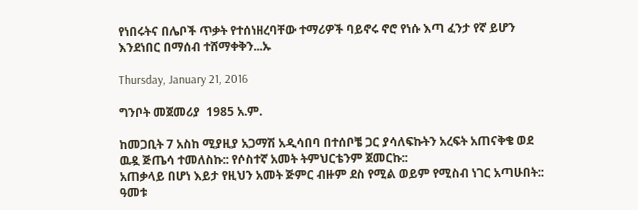የነበሩትና በሌቦች ጥቃት የተሰነዘረባቸው ተማሪዎች ባይኖሩ ኖሮ የነሱ እጣ ፈንታ የኛ ይሆን እንደነበር በማሰብ ተሸማቀቅን...ኡ

Thursday, January 21, 2016

ግንቦት መጀመሪያ  1985 አ.ም.

ከመጋቢት 7 አስከ ሚያዚያ አጋማሽ አዲሳበባ በተሰቦቼ ጋር ያሳለፍኩትን አረፍት አጠናቅቄ ወደ ዉዷ ጅጤሳ ተመለስኩ:: የሶስተኛ አመት ትምህርቴንም ጀመርኩ::
አጠቃላይ በሆነ እይታ የዚህን አመት ጅምር ብዙም ደስ የሚል ወይም የሚስብ ነገር አጣሁበት:: ዓመቱ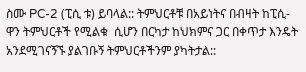ስሙ PC-2 (ፒሲ ቱ) ይባላል:: ትምህርቶቹ በአይነትና በብዛት ከፒሲ-ዋን ትምህርቶች የሚልቁ  ሲሆን በርካታ ከህክምና ጋር በቀጥታ እንዴት አንደሚገናኝኙ ያልገቡኝ ትምህርቶችንም ያካትታል::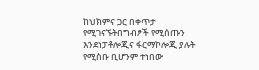ከህክምና ጋር በቀጥታ የሚገናኙትበግብፆች የሚሰጡን እንደነፓቶሎጂና ፋርማኮሎጂ ያሉት የሚስቡ ቢሆንም ተነበው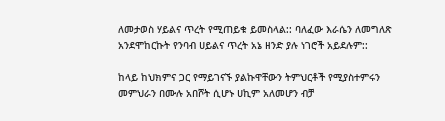ለመታወስ ሃይልና ጥረት የሚጠይቁ ይመስላል:: ባለፈው እራሴን ለመግለጽ አንደሞከርኩት የንባብ ሀይልና ጥረት አኔ ዘንድ ያሉ ነገሮች አይደሉም::

ከላይ ከህክምና ጋር የማይገናኙ ያልኩዋቸውን ትምህርቶች የሚያስተምሩን መምህራን በሙሉ አበሾት ሲሆኑ ሀኪም አለመሆን ብቻ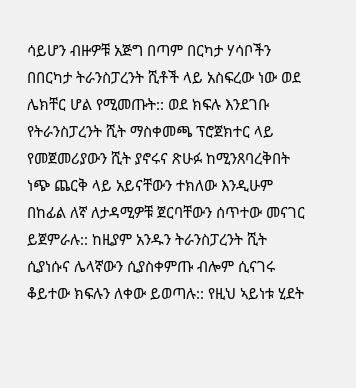ሳይሆን ብዙዎቹ አጅግ በጣም በርካታ ሃሳቦችን በበርካታ ትራንስፓረንት ሺቶች ላይ አስፍረው ነው ወደ ሌክቸር ሆል የሚመጡት:: ወደ ክፍሉ እንደገቡ የትራንስፓረንት ሺት ማስቀመጫ ፕሮጀክተር ላይ የመጀመሪያውን ሺት ያኖሩና ጽሁፉ ከሚንጸባረቅበት ነጭ ጨርቅ ላይ አይናቸውን ተክለው እንዲሁም በከፊል ለኛ ለታዳሚዎቹ ጀርባቸውን ሰጥተው መናገር ይጀምራሉ:: ከዚያም አንዱን ትራንስፓረንት ሺት ሲያነሱና ሌላኛውን ሲያስቀምጡ ብሎም ሲናገሩ ቆይተው ክፍሉን ለቀው ይወጣሉ:: የዚህ ኣይነቱ ሂደት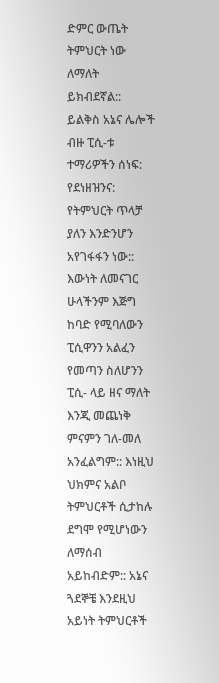ድምር ውጤት ትምህርት ነው ለማለት ይክብደኛል:: ይልቅስ አኔና ሌሎች ብዙ ፒሲ-ቱ ተማሪዎችን ሰነፍ: የደነዘዝንና: የትምህርት ጥላቻ ያለን እንድንሆን አየገፋፋን ነው:: እውነት ለመናገር ሁላችንም እጅግ ከባድ የሚባለውን ፒሲዋንን አልፈን የመጣን ስለሆንን ፒሲ- ላይ ዘና ማለት እንጂ መጨነቅ ምናምን ገለ-መለ አንፈልግም:: እነዚህ ህክምና አልቦ ትምህርቶች ሲታከሉ ደግሞ የሚሆነውን ለማሰብ አይከብድም:: አኔና ጓደኞቼ እንደዚህ አይነት ትምህርቶች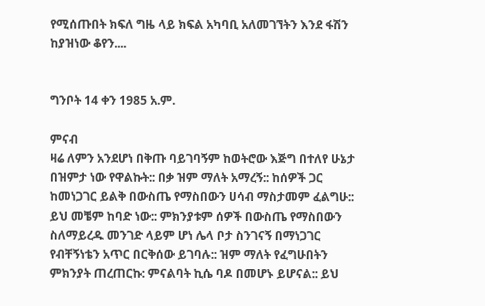የሚሰጡበት ክፍለ ግዜ ላይ ክፍል አካባቢ አለመገኘትን እንደ ፋሽን ከያዝነው ቆየን....


ግንቦት 14 ቀን 1985 አ.ም.

ምናብ
ዛሬ ለምን አንደሆነ በቅጡ ባይገባኝም ከወትሮው እጅግ በተለየ ሁኔታ በዝምታ ነው የዋልኩት:: በቃ ዝም ማለት አማረኝ:: ከሰዎች ጋር ከመነጋገር ይልቅ በውስጤ የማስበውን ሀሳብ ማስታመም ፈልግሁ:: ይህ መቼም ከባድ ነው:: ምክንያቱም ሰዎች በውስጤ የማስበውን ስለማይረዱ መንገድ ላይም ሆነ ሌላ ቦታ ስንገናኝ በማነጋገር የብቸኝነቴን አጥር በርቅሰው ይገባሉ:: ዝም ማለት የፈግሁበትን ምክንያት ጠረጠርኩ: ምናልባት ኪሴ ባዶ በመሆኑ ይሆናል:: ይህ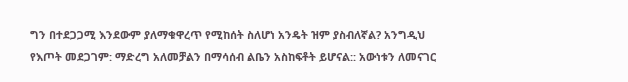ግን በተደጋጋሚ እንደውም ያለማቁዋረጥ የሚከሰት ስለሆነ አንዴት ዝም ያስብለኛል? አንግዲህ የእጦት መደጋገም: ማድረግ አለመቻልን በማሳሰብ ልቤን አስከፍቶት ይሆናል:: አውነቱን ለመናገር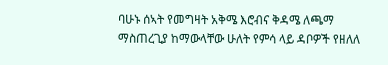ባሁኑ ሰኣት የመግዛት አቅሜ እሮብና ቅዳሜ ለጫማ ማስጠረጊያ ከማውላቸው ሁለት የምሳ ላይ ዳቦዎች የዘለለ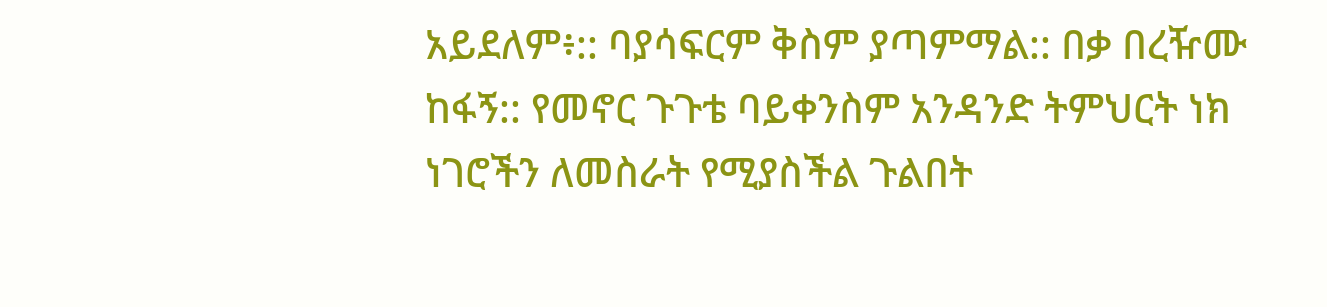አይደለም፥:: ባያሳፍርም ቅስም ያጣምማል:: በቃ በረዥሙ ከፋኝ:: የመኖር ጉጉቴ ባይቀንስም አንዳንድ ትምህርት ነክ ነገሮችን ለመስራት የሚያስችል ጉልበት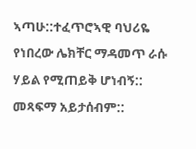ኣጣሁ::ተፈጥሮኣዊ ባህሪዬ የነበረው ሌክቸር ማዳመጥ ራሱ ሃይል የሚጠይቅ ሆነብኝ:: መጻፍማ አይታሰብም::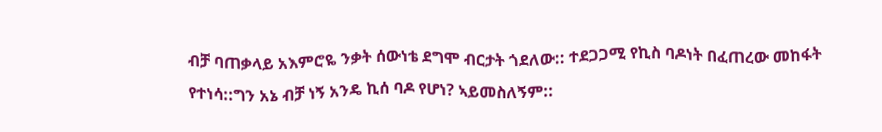ብቻ ባጠቃላይ አእምሮዬ ንቃት ሰውነቴ ደግሞ ብርታት ጎደለው:: ተደጋጋሚ የኪስ ባዶነት በፈጠረው መከፋት የተነሳ::ግን አኔ ብቻ ነኝ አንዴ ኪሰ ባዶ የሆነ? ኣይመስለኝም::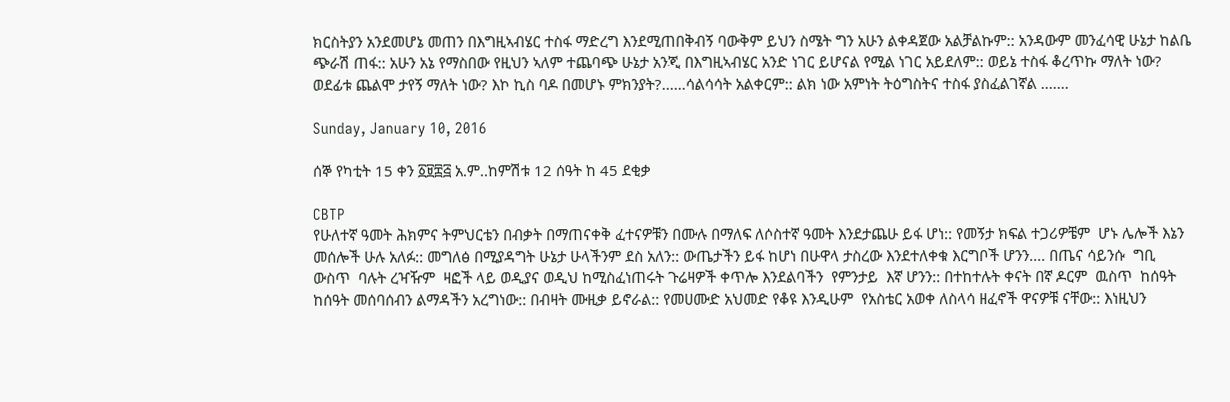ክርስትያን አንደመሆኔ መጠን በእግዚኣብሄር ተስፋ ማድረግ እንደሚጠበቅብኝ ባውቅም ይህን ስሜት ግን አሁን ልቀዳጀው አልቻልኩም:: አንዳውም መንፈሳዊ ሁኔታ ከልቤ ጭራሽ ጠፋ:: አሁን አኔ የማስበው የዚህን ኣለም ተጨባጭ ሁኔታ አንጂ በእግዚኣብሄር አንድ ነገር ይሆናል የሚል ነገር አይደለም:: ወይኔ ተስፋ ቆረጥኩ ማለት ነው? ወደፊቱ ጨልሞ ታየኝ ማለት ነው? እኮ ኪስ ባዶ በመሆኑ ምክንያት?......ሳልሳሳት አልቀርም:: ልክ ነው አምነት ትዕግስትና ተስፋ ያስፈልገኛል .......

Sunday, January 10, 2016

ሰኞ የካቲት 15 ቀን ፩፱፰፭ አ.ም..ከምሽቱ 12 ሰዓት ከ 45 ደቂቃ

CBTP
የሁለተኛ ዓመት ሕክምና ትምህርቴን በብቃት በማጠናቀቅ ፈተናዎቹን በሙሉ በማለፍ ለሶስተኛ ዓመት እንደታጨሁ ይፋ ሆነ:: የመኝታ ክፍል ተጋሪዎቼም  ሆኑ ሌሎች እኔን መሰሎች ሁሉ አለፉ:: መግለፅ በሚያዳግት ሁኔታ ሁላችንም ደስ አለን:: ውጤታችን ይፋ ከሆነ በሁዋላ ታስረው እንደተለቀቁ እርግቦች ሆንን.... በጤና ሳይንሱ  ግቢ ውስጥ  ባሉት ረዣዥም  ዛፎች ላይ ወዲያና ወዲህ ከሚስፈነጠሩት ጉሬዛዎች ቀጥሎ እንደልባችን  የምንታይ  እኛ ሆንን:: በተከተሉት ቀናት በኛ ዶርም  ዉስጥ  ከሰዓት ከሰዓት መሰባሰብን ልማዳችን አረግነው:: በብዛት ሙዚቃ ይኖራል:: የመሀሙድ አህመድ የቆዩ እንዲሁም  የአስቴር አወቀ ለስላሳ ዘፈኖች ዋናዎቹ ናቸው:: እነዚህን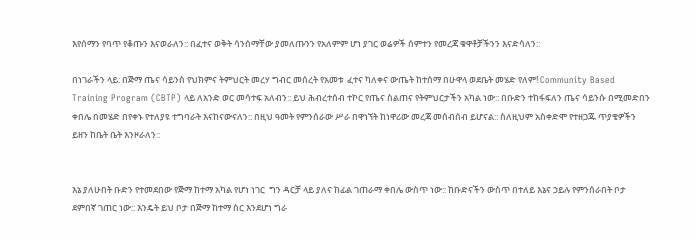እየሰማን የባጥ የቆጡን እናወራለን:: በፈተና ወቅት ሳንሰማቸው ያመለጡንን የአለምም ሆነ ያገር ወሬዎች ሰምተን የመረጃ ቁዋቶቻችንን እናድሳለን::

በነገራችን ላይ: በጅማ ጤና ሳይንስ የህክምና ትምህርት መረሃ ግብር መሰረት የአመቱ  ፈተና ካለቀና ውጤት ከተሰማ በሁዋላ ወደቤት መሄድ የለም! Community Based Training Program (CBTP) ላይ ለአንድ ወር መሳተፍ አለብን:: ይህ ሕብረተሰብ ተኮር የጤና ስልጠና የትምህርታችን አካል ነው:: በቡድን ተከፋፍለን ጤና ሳይንሱ በሚመድበን ቀበሌ በመሄድ በየቀኑ የተለያዩ ተግባራት እናከናውናለን:: በዚህ ዓመት የምንሰራው ሥራ በዋነኘት ከነዋሪው መረጃ መሰብሰብ ይሆናል:: ስለዚህም አስቀድሞ የተዘጋጁ ጥያቄዎችን ይዘን ከቤት ቤት እንዞራለን::


እኔ ያለሁበት ቡድን የተመደበው የጅማ ከተማ አካል የሆነ ነገር  ግን ዳርቻ ላይ ያለና ከፊል ገጠራማ ቀበሌ ውስጥ ነው:: ከቡድናችን ውስጥ በተለይ እኔና ኃይሉ የምንሰራበት ቦታ ደምበኛ ገጠር ነው:: እንዴት ይህ ቦታ በጅማ ከተማ ስር እንደሆነ ግራ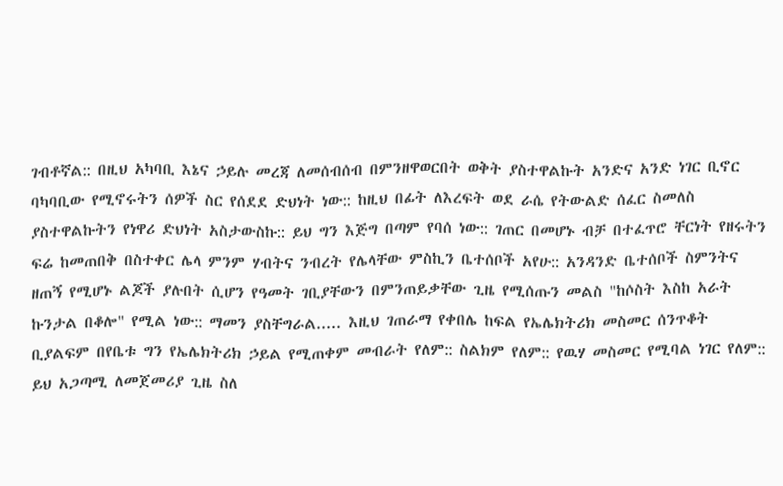ገብቶኛል:: በዚህ አካባቢ እኔና ኃይሉ መረጃ ለመሰብሰብ በምንዘዋወርበት ወቅት ያስተዋልኩት አንድና አንድ ነገር ቢኖር ባካባቢው የሚኖሩትን ሰዎች ስር የሰደደ ድህነት ነው:: ከዚህ በፊት ለእረፍት ወደ ራሴ የትውልድ ሰፈር ስመለስ ያስተዋልኩትን የነዋሪ ድህነት አስታውስኩ:: ይህ ግን እጅግ በጣም የባሰ ነው:: ገጠር በመሆኑ ብቻ በተፈጥሮ ቸርነት የዘሩትን ፍሬ ከመጠበቅ በስተቀር ሌላ ምንም ሃብትና ንብረት የሌላቸው ምስኪን ቤተሰቦች አየሁ:: አንዳንድ ቤተሰቦች ስምንትና ዘጠኝ የሚሆኑ ልጆች ያሉበት ሲሆን የዓመት ገቢያቸውን በምንጠይቃቸው ጊዜ የሚሰጡን መልስ "ከሶስት እስከ አራት ኩንታል በቆሎ" የሚል ነው:: ማመን ያስቸግራል..... እዚህ ገጠራማ የቀበሌ ከፍል የኤሌክትሪክ መስመር ሰንጥቆት ቢያልፍም በየቤቱ ግን የኤሌክትሪክ ኃይል የሚጠቀም መብራት የለም:: ስልክም የለም:: የዉሃ መስመር የሚባል ነገር የለም:: ይህ አጋጣሚ ለመጀመሪያ ጊዜ ስለ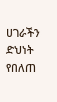ሀገራችን ድህነት የበለጠ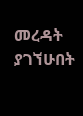መረዳት ያገኘሁበት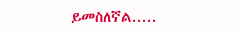ይመስለኛል.....